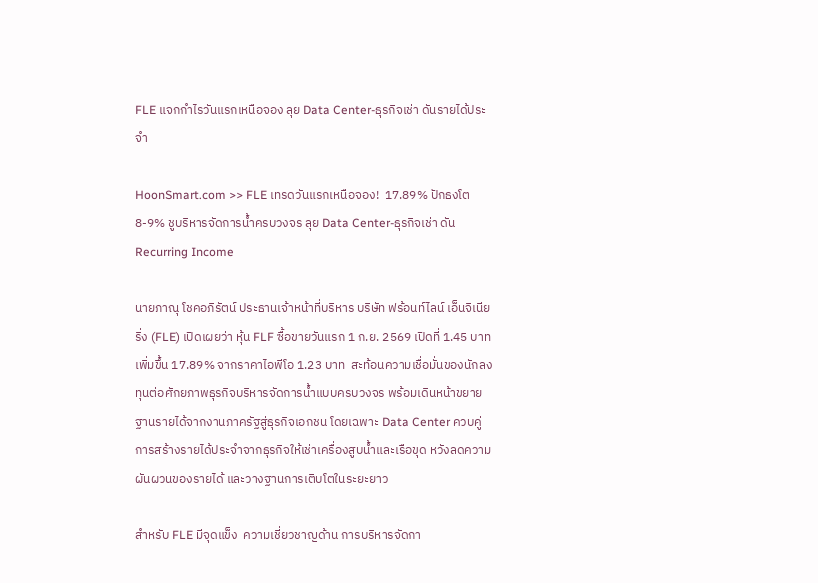FLE แจกกำไรวันแรกเหนือจอง ลุย Data Center-ธุรกิจเช่า ดันรายได้ประจำ

HoonSmart.com >> FLE เทรดวันแรกเหนือจอง!  17.89% ปักธงโต 8-9% ชูบริหารจัดการน้ำครบวงจร ลุย Data Center-ธุรกิจเช่า ดัน Recurring Income

นายภาณุ โชคอภิรัตน์ ประธานเจ้าหน้าที่บริหาร บริษัท ฟร้อนท์ไลน์ เอ็นจิเนียริ่ง (FLE) เปิดเผยว่า หุ้น FLF ซื้อขายวันแรก 1 ก.ย. 2569 เปิดที่ 1.45 บาท เพิ่มขึ้น 17.89% จากราคาไอพีโอ 1.23 บาท  สะท้อนความเชื่อมั่นของนักลงทุนต่อศักยภาพธุรกิจบริหารจัดการน้ำแบบครบวงจร พร้อมเดินหน้าขยายฐานรายได้จากงานภาครัฐสู่ธุรกิจเอกชน โดยเฉพาะ Data Center ควบคู่การสร้างรายได้ประจำจากธุรกิจให้เช่าเครื่องสูบน้ำและเรือขุด หวังลดความผันผวนของรายได้ และวางฐานการเติบโตในระยะยาว

สำหรับ FLE มีจุดแข็ง  ความเชี่ยวชาญด้าน การบริหารจัดกา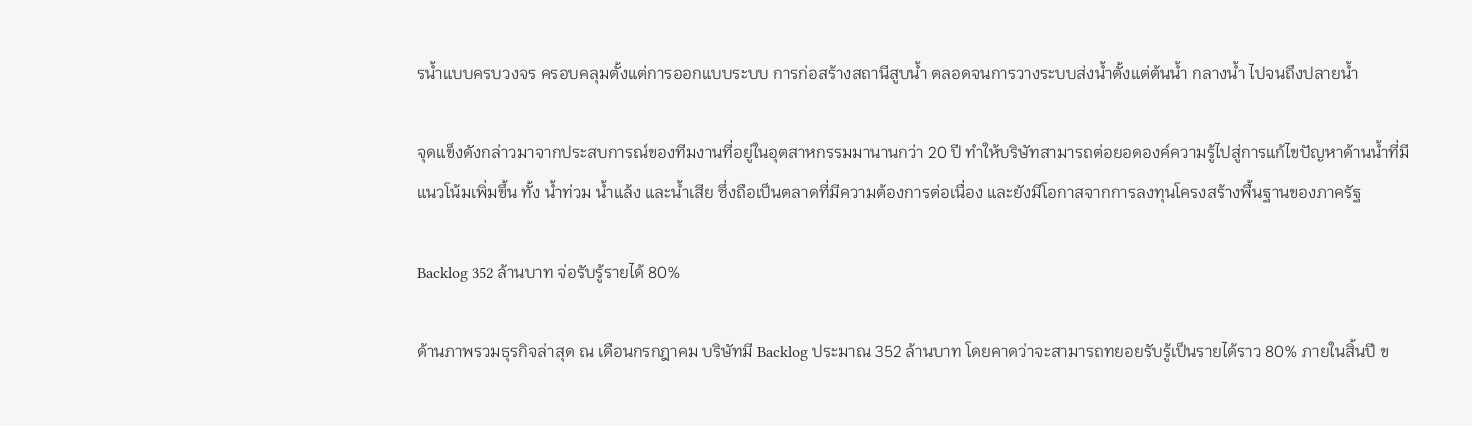รน้ำแบบครบวงจร ครอบคลุมตั้งแต่การออกแบบระบบ การก่อสร้างสถานีสูบน้ำ ตลอดจนการวางระบบส่งน้ำตั้งแต่ต้นน้ำ กลางน้ำ ไปจนถึงปลายน้ำ

จุดแข็งดังกล่าวมาจากประสบการณ์ของทีมงานที่อยู่ในอุตสาหกรรมมานานกว่า 20 ปี ทำให้บริษัทสามารถต่อยอดองค์ความรู้ไปสู่การแก้ไขปัญหาด้านน้ำที่มีแนวโน้มเพิ่มขึ้น ทั้ง น้ำท่วม น้ำแล้ง และน้ำเสีย ซึ่งถือเป็นตลาดที่มีความต้องการต่อเนื่อง และยังมีโอกาสจากการลงทุนโครงสร้างพื้นฐานของภาครัฐ

Backlog 352 ล้านบาท จ่อรับรู้รายได้ 80%

ด้านภาพรวมธุรกิจล่าสุด ณ เดือนกรกฎาคม บริษัทมี Backlog ประมาณ 352 ล้านบาท โดยคาดว่าจะสามารถทยอยรับรู้เป็นรายได้ราว 80% ภายในสิ้นปี ข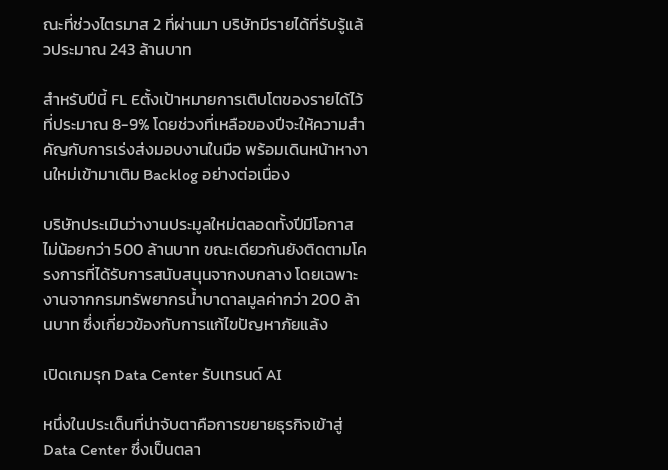ณะที่ช่วงไตรมาส 2 ที่ผ่านมา บริษัทมีรายได้ที่รับรู้แล้วประมาณ 243 ล้านบาท

สำหรับปีนี้ FL Eตั้งเป้าหมายการเติบโตของรายได้ไว้ที่ประมาณ 8-9% โดยช่วงที่เหลือของปีจะให้ความสำคัญกับการเร่งส่งมอบงานในมือ พร้อมเดินหน้าหางานใหม่เข้ามาเติม Backlog อย่างต่อเนื่อง

บริษัทประเมินว่างานประมูลใหม่ตลอดทั้งปีมีโอกาสไม่น้อยกว่า 500 ล้านบาท ขณะเดียวกันยังติดตามโครงการที่ได้รับการสนับสนุนจากงบกลาง โดยเฉพาะงานจากกรมทรัพยากรน้ำบาดาลมูลค่ากว่า 200 ล้านบาท ซึ่งเกี่ยวข้องกับการแก้ไขปัญหาภัยแล้ง

เปิดเกมรุก Data Center รับเทรนด์ AI

หนึ่งในประเด็นที่น่าจับตาคือการขยายธุรกิจเข้าสู่ Data Center ซึ่งเป็นตลา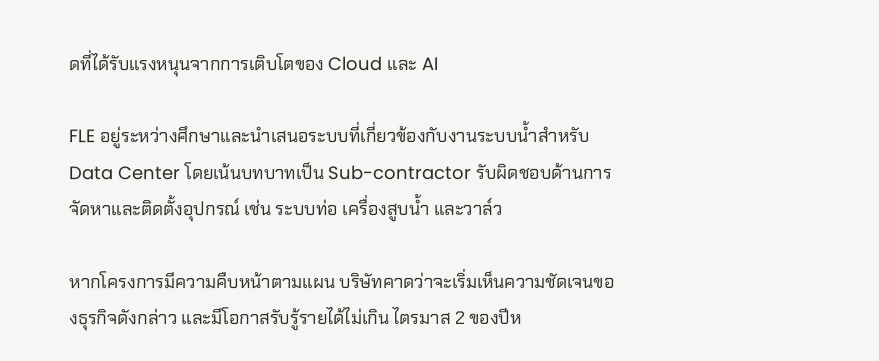ดที่ได้รับแรงหนุนจากการเติบโตของ Cloud และ AI

FLE อยู่ระหว่างศึกษาและนำเสนอระบบที่เกี่ยวข้องกับงานระบบน้ำสำหรับ Data Center โดยเน้นบทบาทเป็น Sub-contractor รับผิดชอบด้านการจัดหาและติดตั้งอุปกรณ์ เช่น ระบบท่อ เครื่องสูบน้ำ และวาล์ว

หากโครงการมีความคืบหน้าตามแผน บริษัทคาดว่าจะเริ่มเห็นความชัดเจนของธุรกิจดังกล่าว และมีโอกาสรับรู้รายได้ไม่เกิน ไตรมาส 2 ของปีห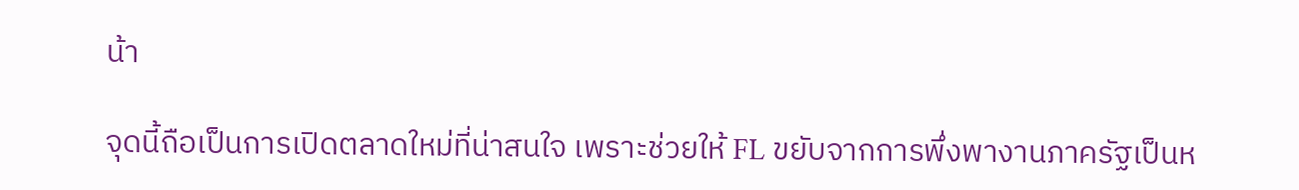น้า

จุดนี้ถือเป็นการเปิดตลาดใหม่ที่น่าสนใจ เพราะช่วยให้ FL ขยับจากการพึ่งพางานภาครัฐเป็นห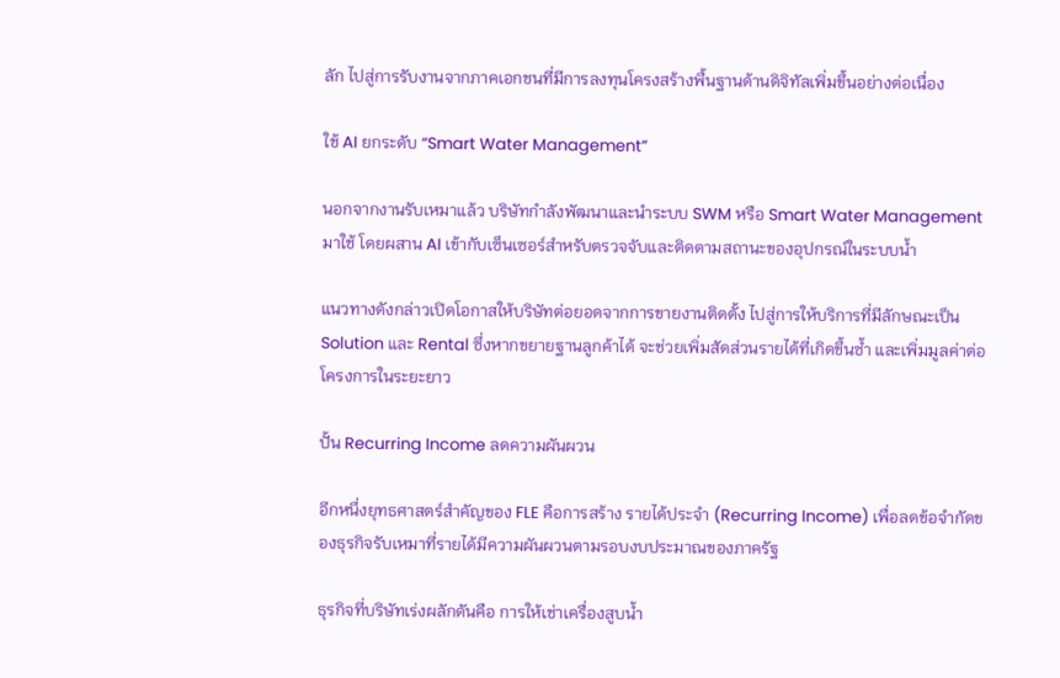ลัก ไปสู่การรับงานจากภาคเอกชนที่มีการลงทุนโครงสร้างพื้นฐานด้านดิจิทัลเพิ่มขึ้นอย่างต่อเนื่อง

ใช้ AI ยกระดับ “Smart Water Management”

นอกจากงานรับเหมาแล้ว บริษัทกำลังพัฒนาและนำระบบ SWM หรือ Smart Water Management มาใช้ โดยผสาน AI เข้ากับเซ็นเซอร์สำหรับตรวจจับและติดตามสถานะของอุปกรณ์ในระบบน้ำ

แนวทางดังกล่าวเปิดโอกาสให้บริษัทต่อยอดจากการขายงานติดตั้ง ไปสู่การให้บริการที่มีลักษณะเป็น Solution และ Rental ซึ่งหากขยายฐานลูกค้าได้ จะช่วยเพิ่มสัดส่วนรายได้ที่เกิดขึ้นซ้ำ และเพิ่มมูลค่าต่อโครงการในระยะยาว

ปั้น Recurring Income ลดความผันผวน

อีกหนึ่งยุทธศาสตร์สำคัญของ FLE คือการสร้าง รายได้ประจำ (Recurring Income) เพื่อลดข้อจำกัดของธุรกิจรับเหมาที่รายได้มีความผันผวนตามรอบงบประมาณของภาครัฐ

ธุรกิจที่บริษัทเร่งผลักดันคือ การให้เช่าเครื่องสูบน้ำ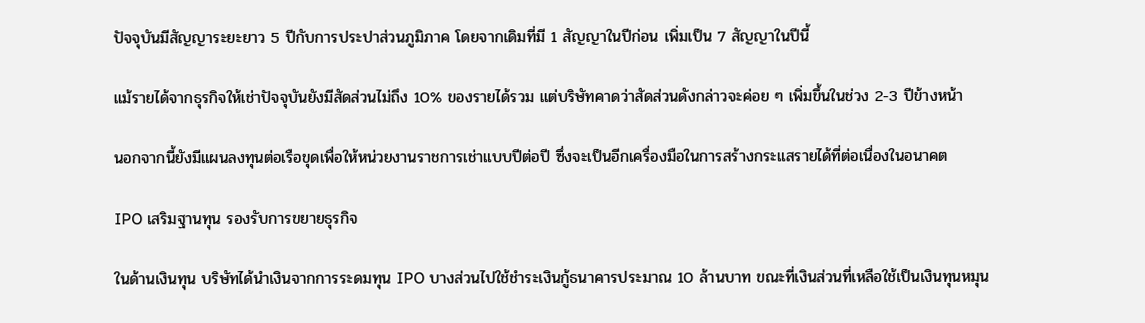ปัจจุบันมีสัญญาระยะยาว 5 ปีกับการประปาส่วนภูมิภาค โดยจากเดิมที่มี 1 สัญญาในปีก่อน เพิ่มเป็น 7 สัญญาในปีนี้

แม้รายได้จากธุรกิจให้เช่าปัจจุบันยังมีสัดส่วนไม่ถึง 10% ของรายได้รวม แต่บริษัทคาดว่าสัดส่วนดังกล่าวจะค่อย ๆ เพิ่มขึ้นในช่วง 2-3 ปีข้างหน้า

นอกจากนี้ยังมีแผนลงทุนต่อเรือขุดเพื่อให้หน่วยงานราชการเช่าแบบปีต่อปี ซึ่งจะเป็นอีกเครื่องมือในการสร้างกระแสรายได้ที่ต่อเนื่องในอนาคต

IPO เสริมฐานทุน รองรับการขยายธุรกิจ

ในด้านเงินทุน บริษัทได้นำเงินจากการระดมทุน IPO บางส่วนไปใช้ชำระเงินกู้ธนาคารประมาณ 10 ล้านบาท ขณะที่เงินส่วนที่เหลือใช้เป็นเงินทุนหมุน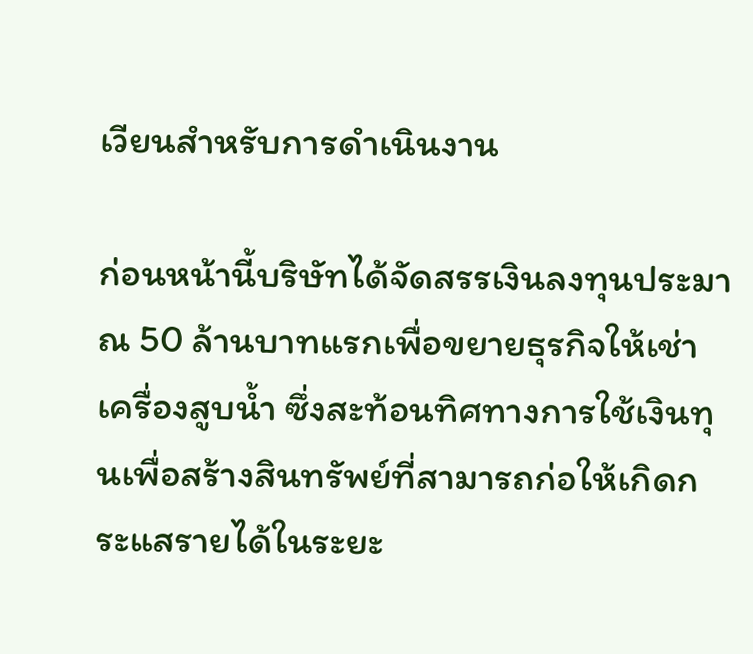เวียนสำหรับการดำเนินงาน

ก่อนหน้านี้บริษัทได้จัดสรรเงินลงทุนประมาณ 50 ล้านบาทแรกเพื่อขยายธุรกิจให้เช่าเครื่องสูบน้ำ ซึ่งสะท้อนทิศทางการใช้เงินทุนเพื่อสร้างสินทรัพย์ที่สามารถก่อให้เกิดกระแสรายได้ในระยะ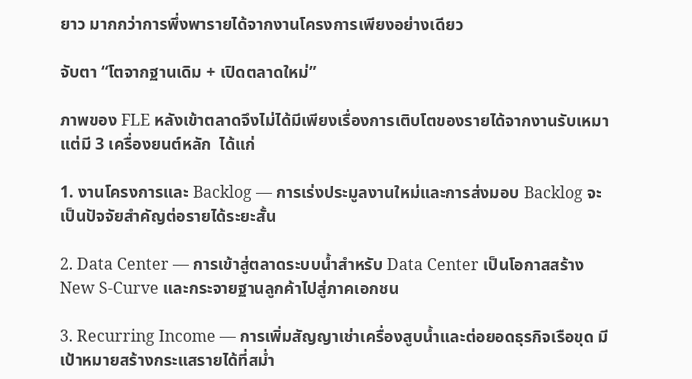ยาว มากกว่าการพึ่งพารายได้จากงานโครงการเพียงอย่างเดียว

จับตา “โตจากฐานเดิม + เปิดตลาดใหม่”

ภาพของ FLE หลังเข้าตลาดจึงไม่ได้มีเพียงเรื่องการเติบโตของรายได้จากงานรับเหมา แต่มี 3 เครื่องยนต์หลัก  ได้แก่

1. งานโครงการและ Backlog — การเร่งประมูลงานใหม่และการส่งมอบ Backlog จะเป็นปัจจัยสำคัญต่อรายได้ระยะสั้น

2. Data Center — การเข้าสู่ตลาดระบบน้ำสำหรับ Data Center เป็นโอกาสสร้าง New S-Curve และกระจายฐานลูกค้าไปสู่ภาคเอกชน

3. Recurring Income — การเพิ่มสัญญาเช่าเครื่องสูบน้ำและต่อยอดธุรกิจเรือขุด มีเป้าหมายสร้างกระแสรายได้ที่สม่ำ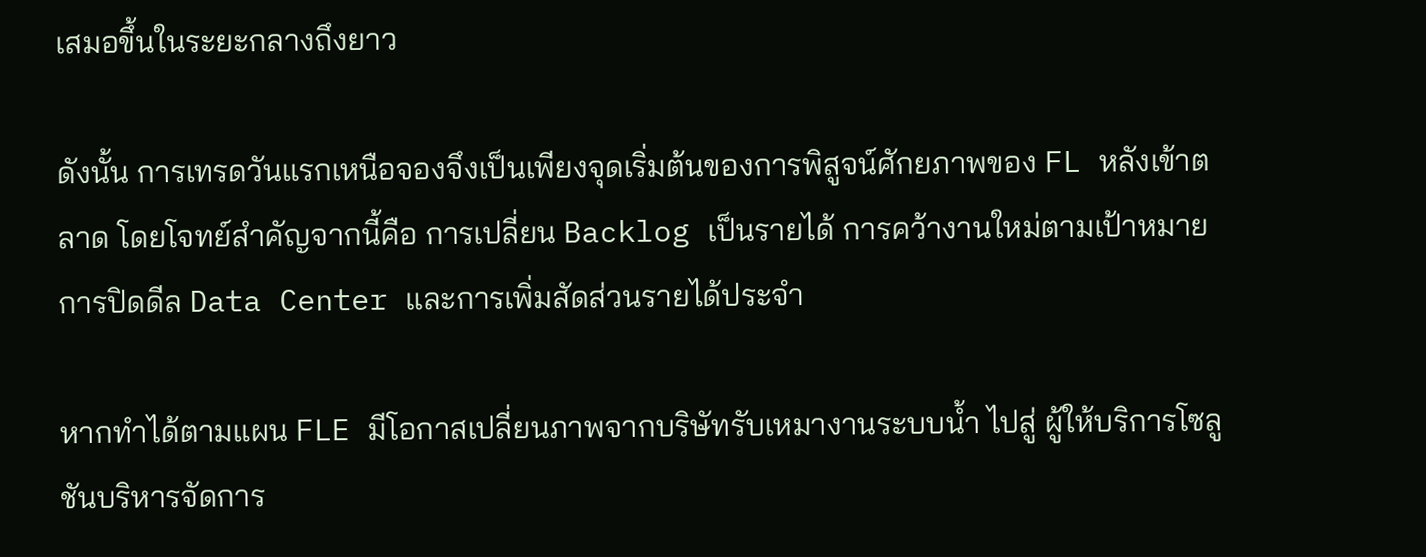เสมอขึ้นในระยะกลางถึงยาว

ดังนั้น การเทรดวันแรกเหนือจองจึงเป็นเพียงจุดเริ่มต้นของการพิสูจน์ศักยภาพของ FL หลังเข้าตลาด โดยโจทย์สำคัญจากนี้คือ การเปลี่ยน Backlog เป็นรายได้ การคว้างานใหม่ตามเป้าหมาย การปิดดีล Data Center และการเพิ่มสัดส่วนรายได้ประจำ

หากทำได้ตามแผน FLE มีโอกาสเปลี่ยนภาพจากบริษัทรับเหมางานระบบน้ำ ไปสู่ ผู้ให้บริการโซลูชันบริหารจัดการ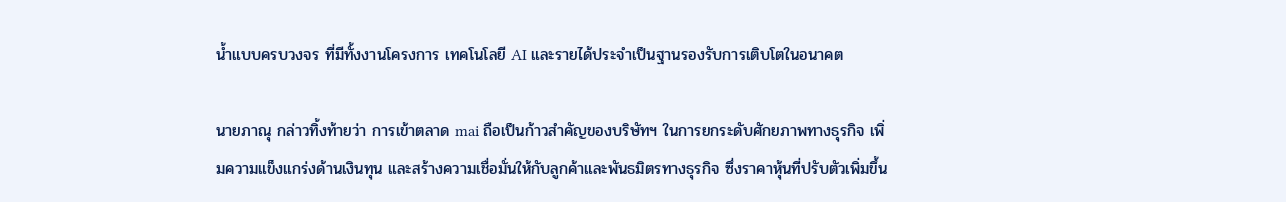น้ำแบบครบวงจร ที่มีทั้งงานโครงการ เทคโนโลยี AI และรายได้ประจำเป็นฐานรองรับการเติบโตในอนาคต

นายภาณุ กล่าวทิ้งท้ายว่า การเข้าตลาด mai ถือเป็นก้าวสำคัญของบริษัทฯ ในการยกระดับศักยภาพทางธุรกิจ เพิ่มความแข็งแกร่งด้านเงินทุน และสร้างความเชื่อมั่นให้กับลูกค้าและพันธมิตรทางธุรกิจ ซึ่งราคาหุ้นที่ปรับตัวเพิ่มขึ้น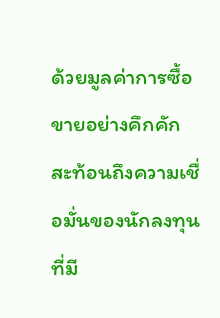ด้วยมูลค่าการซื้อขายอย่างคึกคัก สะท้อนถึงความเชื่อมั่นของนักลงทุนที่มี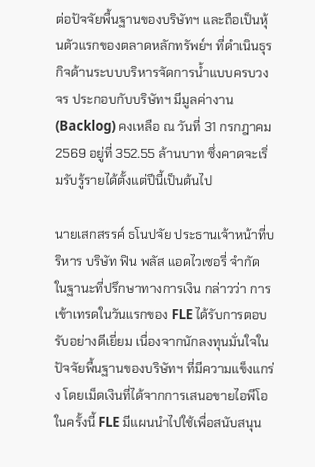ต่อปัจจัยพื้นฐานของบริษัทฯ และถือเป็นหุ้นตัวแรกของตลาดหลักทรัพย์ฯ ที่ดำเนินธุรกิจด้านระบบบริหารจัดการน้ำแบบครบวงจร ประกอบกับบริษัทฯ มีมูลค่างาน (Backlog) คงเหลือ ณ วันที่ 31 กรกฎาคม 2569 อยู่ที่ 352.55 ล้านบาท ซึ่งคาดจะเริ่มรับรู้รายได้ตั้งแต่ปีนี้เป็นต้นไป

นายเสกสรรค์ ธโนปจัย ประธานเจ้าหน้าที่บริหาร บริษัท ฟิน พลัส แอดไวเซอรี่ จำกัด ในฐานะที่ปรึกษาทางการเงิน กล่าวว่า การเข้าเทรดในวันแรกของ FLE ได้รับการตอบรับอย่างดีเยี่ยม เนื่องจากนักลงทุนมั่นใจในปัจจัยพื้นฐานของบริษัทฯ ที่มีความแข็งแกร่ง โดยเม็ดเงินที่ได้จากการเสนอขายไอพีโอในครั้งนี้ FLE มีแผนนำไปใช้เพื่อสนับสนุน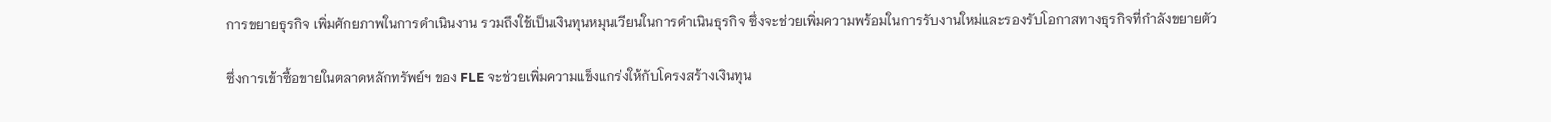การขยายธุรกิจ เพิ่มศักยภาพในการดำเนินงาน รวมถึงใช้เป็นเงินทุนหมุนเวียนในการดำเนินธุรกิจ ซึ่งจะช่วยเพิ่มความพร้อมในการรับงานใหม่และรองรับโอกาสทางธุรกิจที่กำลังขยายตัว

ซึ่งการเข้าซื้อขายในตลาดหลักทรัพย์ฯ ของ FLE จะช่วยเพิ่มความแข็งแกร่งให้กับโครงสร้างเงินทุน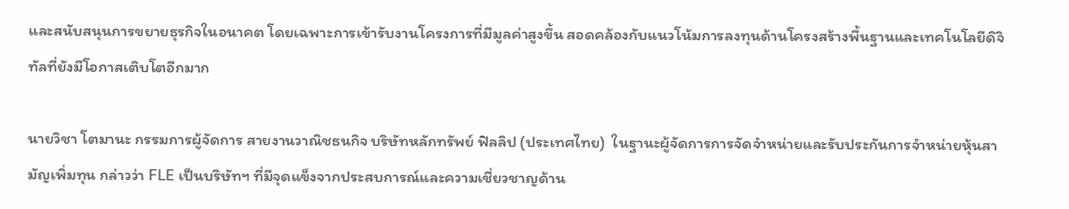และสนับสนุนการขยายธุรกิจในอนาคต โดยเฉพาะการเข้ารับงานโครงการที่มีมูลค่าสูงขึ้น สอดคล้องกับแนวโน้มการลงทุนด้านโครงสร้างพื้นฐานและเทคโนโลยีดิจิทัลที่ยังมีโอกาสเติบโตอีกมาก

นายวิชา โตมานะ กรรมการผู้จัดการ สายงานวาณิชธนกิจ บริษัทหลักทรัพย์ ฟิลลิป (ประเทศไทย)  ในฐานะผู้จัดการการจัดจำหน่ายและรับประกันการจำหน่ายหุ้นสามัญเพิ่มทุน กล่าวว่า FLE เป็นบริษัทฯ ที่มีจุดแข็งจากประสบการณ์และความเชี่ยวชาญด้าน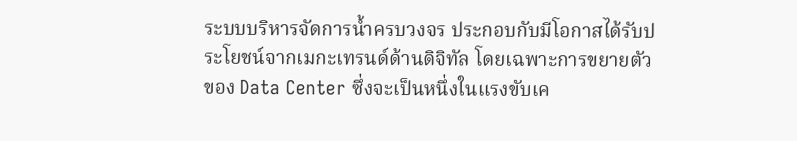ระบบบริหารจัดการน้ำครบวงจร ประกอบกับมีโอกาสได้รับประโยชน์จากเมกะเทรนด์ด้านดิจิทัล โดยเฉพาะการขยายตัวของ Data Center ซึ่งจะเป็นหนึ่งในแรงขับเค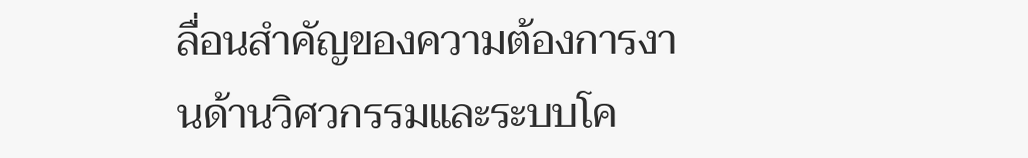ลื่อนสำคัญของความต้องการงานด้านวิศวกรรมและระบบโค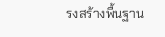รงสร้างพื้นฐาน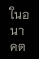ในอนาคต